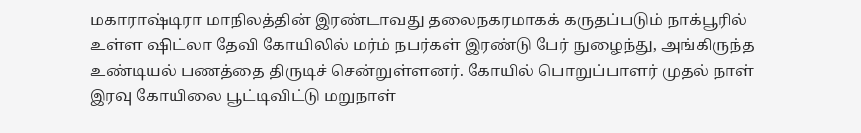மகாராஷ்டிரா மாநிலத்தின் இரண்டாவது தலைநகரமாகக் கருதப்படும் நாக்பூரில் உள்ள ஷிட்லா தேவி கோயிலில் மர்ம் நபர்கள் இரண்டு பேர் நுழைந்து, அங்கிருந்த உண்டியல் பணத்தை திருடிச் சென்றுள்ளனர். கோயில் பொறுப்பாளர் முதல் நாள் இரவு கோயிலை பூட்டிவிட்டு மறுநாள்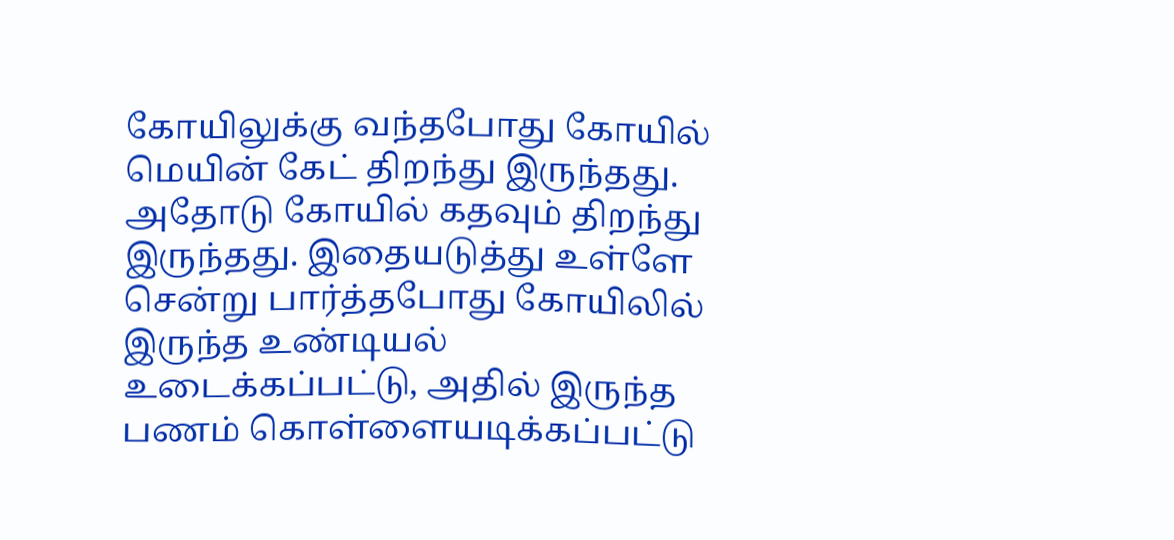கோயிலுக்கு வந்தபோது கோயில் மெயின் கேட் திறந்து இருந்தது. அதோடு கோயில் கதவும் திறந்து இருந்தது. இதையடுத்து உள்ளே சென்று பார்த்தபோது கோயிலில் இருந்த உண்டியல் உடைக்கப்பட்டு, அதில் இருந்த பணம் கொள்ளையடிக்கப்பட்டு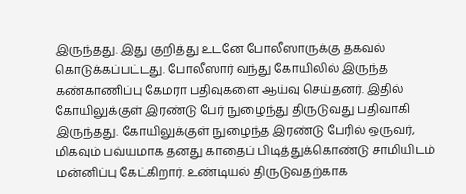இருந்தது. இது குறித்து உடனே போலீஸாருக்கு தகவல் கொடுக்கப்பட்டது. போலீஸார் வந்து கோயிலில் இருந்த கண்காணிப்பு கேமரா பதிவுகளை ஆய்வு செய்தனர். இதில் கோயிலுக்குள் இரண்டு பேர் நுழைந்து திருடுவது பதிவாகி இருந்தது. கோயிலுக்குள் நுழைந்த இரண்டு பேரில் ஒருவர், மிகவும் பவ்யமாக தனது காதைப் பிடித்துக்கொண்டு சாமியிடம் மன்னிப்பு கேட்கிறார். உண்டியல் திருடுவதற்காக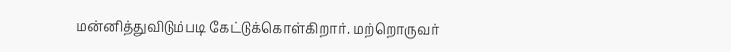மன்னித்துவிடும்படி கேட்டுக்கொள்கிறார். மற்றொருவர்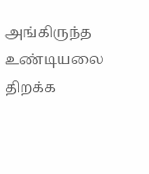அங்கிருந்த உண்டியலை திறக்க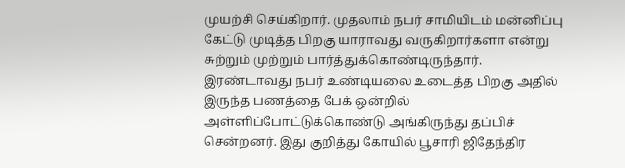முயற்சி செய்கிறார். முதலாம் நபர் சாமியிடம் மன்னிப்பு கேட்டு முடித்த பிறகு யாராவது வருகிறார்களா என்று சுற்றும் முற்றும் பார்த்துக்கொண்டிருந்தார். இரண்டாவது நபர் உண்டியலை உடைத்த பிறகு அதில் இருந்த பணத்தை பேக் ஒன்றில் அள்ளிப்போட்டுக்கொண்டு அங்கிருந்து தப்பிச் சென்றனர். இது குறித்து கோயில் பூசாரி ஜிதேந்திர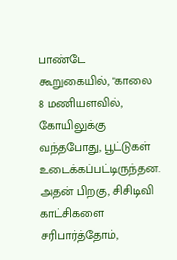பாண்டே கூறுகையில், "காலை 8 மணியளவில், கோயிலுக்கு வந்தபோது, பூட்டுகள் உடைக்கப்பட்டிருந்தன. அதன் பிறகு, சிசிடிவி காட்சிகளை சரிபார்த்தோம்,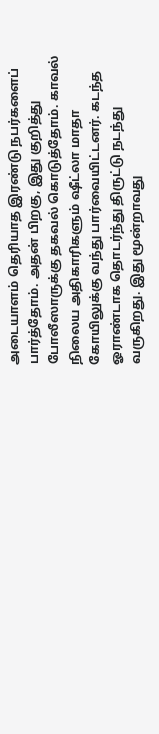அடையாளம் தெரியாத இரண்டு நபர்களைப் பார்த்தோம். அதன் பிறகு, இது குறித்து போலீஸாருக்கு தகவல் கொடுத்தோம். காவல் நிலைய அதிகாரிகளும் ஷீட்லா மாதா கோயிலுக்கு வந்து பார்வையிட்டனர். கடந்த ஓராண்டாக தொடர்ந்து திருட்டு நடந்து வருகிறது. இது மூன்றாவது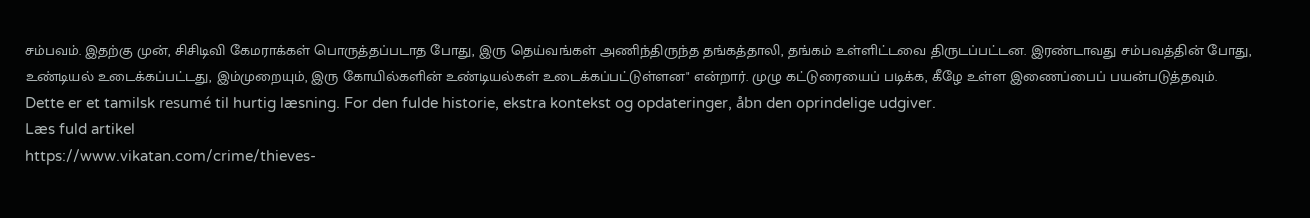சம்பவம். இதற்கு முன், சிசிடிவி கேமராக்கள் பொருத்தப்படாத போது, இரு தெய்வங்கள் அணிந்திருந்த தங்கத்தாலி, தங்கம் உள்ளிட்டவை திருடப்பட்டன. இரண்டாவது சம்பவத்தின் போது, உண்டியல் உடைக்கப்பட்டது, இம்முறையும், இரு கோயில்களின் உண்டியல்கள் உடைக்கப்பட்டுள்ளன" என்றார். முழு கட்டுரையைப் படிக்க, கீழே உள்ள இணைப்பைப் பயன்படுத்தவும்.
Dette er et tamilsk resumé til hurtig læsning. For den fulde historie, ekstra kontekst og opdateringer, åbn den oprindelige udgiver.
Læs fuld artikel
https://www.vikatan.com/crime/thieves-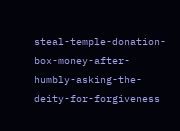steal-temple-donation-box-money-after-humbly-asking-the-deity-for-forgiveness